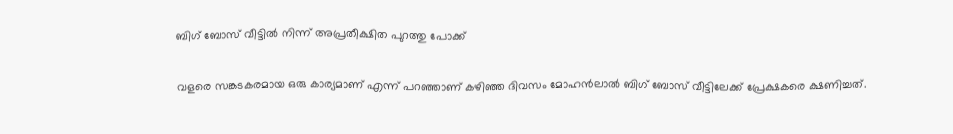ബിഗ് ബോസ് വീട്ടില്‍ നിന്ന് അപ്രതീക്ഷിത പുറത്തു പോക്ക്

വളരെ സങ്കടകരമായ ഒരു കാര്യമാണ് എന്ന് പറഞ്ഞാണ് കഴിഞ്ഞ ദിവസം മോഹൻലാല്‍ ബിഗ് ബോസ് വീട്ടിലേക്ക് പ്രേക്ഷകരെ ക്ഷണിച്ചത്.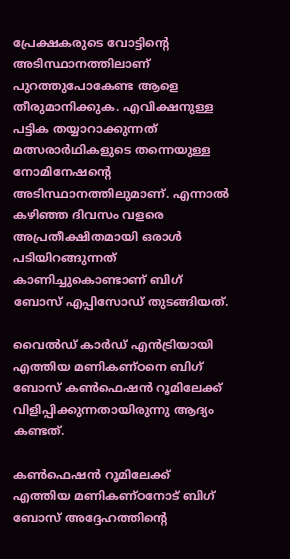പ്രേക്ഷകരുടെ വോട്ടിന്റെ അടിസ്ഥാനത്തിലാണ് പുറത്തുപോകേണ്ട ആളെ തീരുമാനിക്കുക. എവിക്ഷനുള്ള പട്ടിക തയ്യാറാക്കുന്നത് മത്സരാര്‍ഥികളുടെ തന്നെയുള്ള നോമിനേഷന്റെ അടിസ്ഥാനത്തിലുമാണ്. എന്നാല്‍ കഴിഞ്ഞ ദിവസം വളരെ അപ്രതീക്ഷിതമായി ഒരാള്‍ പടിയിറങ്ങുന്നത് കാണിച്ചുകൊണ്ടാണ് ബിഗ് ബോസ് എപ്പിസോഡ് തുടങ്ങിയത്.

വൈല്‍ഡ് കാര്‍ഡ് എൻട്രിയായി എത്തിയ മണികണ്ഠനെ ബിഗ് ബോസ് കണ്‍ഫെഷൻ റൂമിലേക്ക് വിളിപ്പിക്കുന്നതായിരുന്നു ആദ്യം കണ്ടത്.

കണ്‍ഫെഷൻ റൂമിലേക്ക് എത്തിയ മണികണ്ഠനോട് ബിഗ് ബോസ് അദ്ദേഹത്തിന്റെ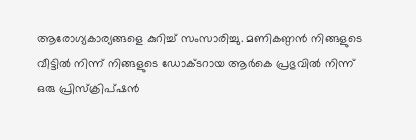ആരോഗ്യകാര്യങ്ങളെ കുറിച്ച് സംസാരിച്ചു. മണികണ്ഠൻ നിങ്ങളുടെ വീട്ടില്‍ നിന്ന് നിങ്ങളുടെ ഡോക്ടറായ ആര്‍കെ പ്രഭുവില്‍ നിന്ന് ഒരു പ്രിസ്‍ക്രിപ്ഷൻ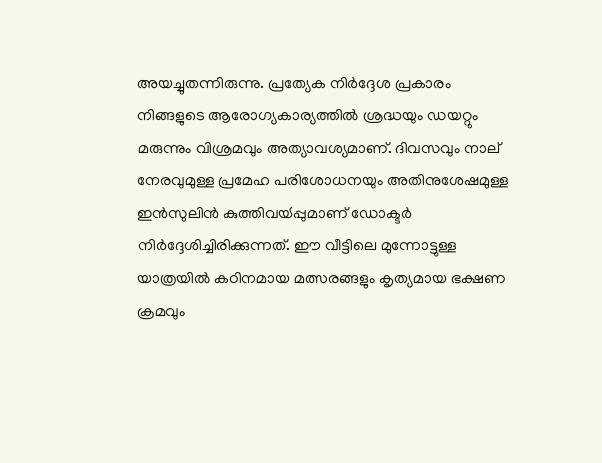അയച്ചുതന്നിരുന്നു. പ്രത്യേക നിര്‍ദ്ദേശ പ്രകാരം നിങ്ങളുടെ ആരോഗ്യകാര്യത്തില്‍ ശ്രദ്ധയും ഡയറ്റും മരുന്നും വിശ്രമവും അത്യാവശ്യമാണ്. ദിവസവും നാല് നേരവുമുള്ള പ്രമേഹ പരിശോധനയും അതിനുശേഷമുള്ള ഇൻസുലിൻ കുത്തിവയ്‍പ്പുമാണ് ഡോക്ടര്‍ നിര്‍ദ്ദേശിച്ചിരിക്കുന്നത്. ഈ വീട്ടിലെ മുന്നോട്ടുള്ള യാത്രയില്‍ കഠിനമായ മത്സരങ്ങളും കൃത്യമായ ഭക്ഷണ ക്രമവും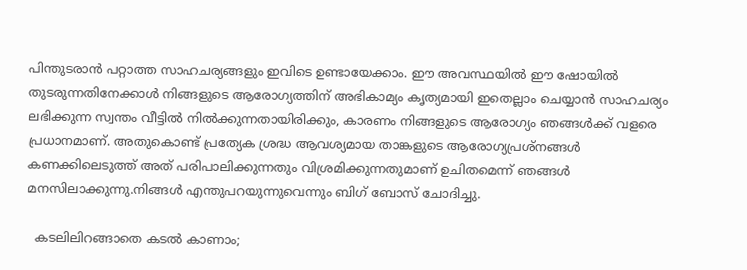പിന്തുടരാൻ പറ്റാത്ത സാഹചര്യങ്ങളും ഇവിടെ ഉണ്ടായേക്കാം. ഈ അവസ്ഥയില്‍ ഈ ഷോയില്‍ തുടരുന്നതിനേക്കാള്‍ നിങ്ങളുടെ ആരോഗ്യത്തിന് അഭികാമ്യം കൃത്യമായി ഇതെല്ലാം ചെയ്യാൻ സാഹചര്യം ലഭിക്കുന്ന സ്വന്തം വീട്ടില്‍ നില്‍ക്കുന്നതായിരിക്കും, കാരണം നിങ്ങളുടെ ആരോഗ്യം ഞങ്ങള്‍ക്ക് വളരെ പ്രധാനമാണ്. അതുകൊണ്ട് പ്രത്യേക ശ്രദ്ധ ആവശ്യമായ താങ്കളുടെ ആരോഗ്യപ്രശ്‍നങ്ങള്‍ കണക്കിലെടുത്ത് അത് പരിപാലിക്കുന്നതും വിശ്രമിക്കുന്നതുമാണ് ഉചിതമെന്ന് ഞങ്ങള്‍ മനസിലാക്കുന്നു.നിങ്ങള്‍ എന്തുപറയുന്നുവെന്നും ബിഗ് ബോസ് ചോദിച്ചു.

  കടലിലിറങ്ങാതെ കടൽ കാണാം;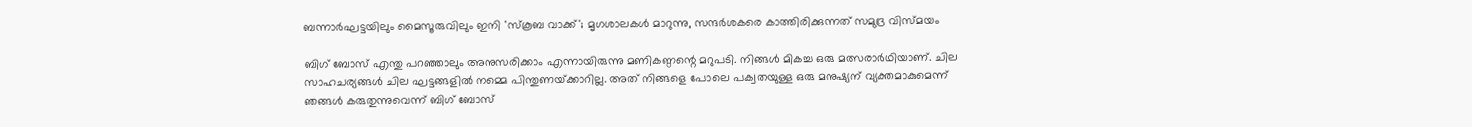ബന്നാർഘട്ടയിലും മൈസൂരുവിലും ഇനി 'സ്കൂബ വാക്ക്'; മൃഗശാലകൾ മാറുന്നു, സന്ദർശകരെ കാത്തിരിക്കുന്നത് സമുദ്ര വിസ്മയം

ബിഗ് ബോസ് എന്തു പറഞ്ഞാലും അനുസരിക്കാം എന്നായിരുന്നു മണികണ്ഠന്റെ മറുപടി. നിങ്ങള്‍ മികച്ച ഒരു മത്സരാര്‍ഥിയാണ്. ചില സാഹചര്യങ്ങള്‍ ചില ഘട്ടങ്ങളില്‍ നമ്മെ പിന്തുണയ്‍ക്കാറില്ല. അത് നിങ്ങളെ പോലെ പക്വതയുള്ള ഒരു മനുഷ്യന് വ്യക്തമാകുമെന്ന് ഞങ്ങള്‍ കരുതുന്നുവെന്ന് ബിഗ് ബോസ്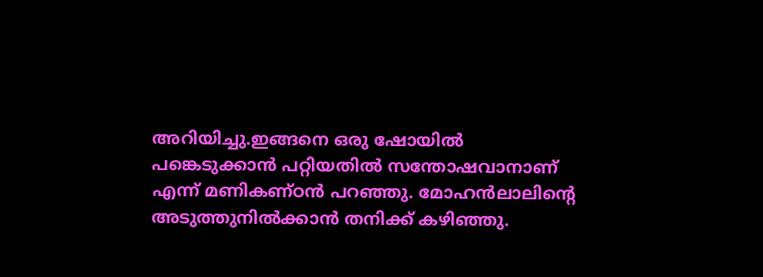അറിയിച്ചു.ഇങ്ങനെ ഒരു ഷോയില്‍ പങ്കെടുക്കാൻ പറ്റിയതില്‍ സന്തോഷവാനാണ് എന്ന് മണികണ്ഠൻ പറഞ്ഞു. മോഹൻലാലിന്റെ അടുത്തുനില്‍ക്കാൻ തനിക്ക് കഴിഞ്ഞു.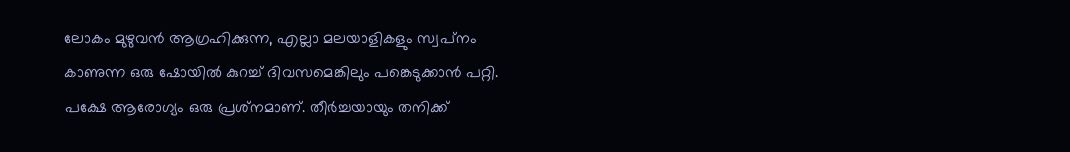ലോകം മുഴുവൻ ആഗ്രഹിക്കുന്ന, എല്ലാ മലയാളികളും സ്വപ്‍നം കാണുന്ന ഒരു ഷോയില്‍ കുറച്ച് ദിവസമെങ്കിലും പങ്കെടുക്കാൻ പറ്റി. പക്ഷേ ആരോഗ്യം ഒരു പ്രശ്‍നമാണ്. തീര്‍ച്ചയായും തനിക്ക്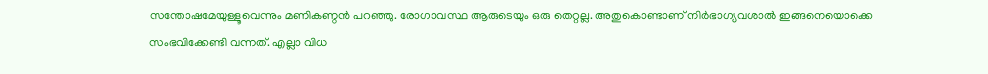സന്തോഷമേയുള്ളൂവെന്നും മണികണ്ഠൻ പറഞ്ഞു. രോഗാവസ്ഥ ആരുടെയും ഒരു തെറ്റല്ല. അതുകൊണ്ടാണ് നിര്‍ഭാഗ്യവശാല്‍ ഇങ്ങനെയൊക്കെ സംഭവിക്കേണ്ടി വന്നത്. എല്ലാ വിധ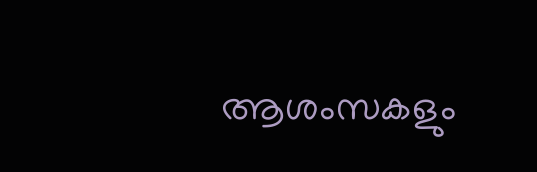ആശംസകളും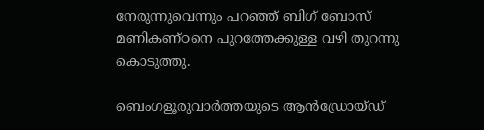നേരുന്നുവെന്നും പറഞ്ഞ് ബിഗ് ബോസ് മണികണ്ഠനെ പുറത്തേക്കുള്ള വഴി തുറന്നു കൊടുത്തു.

ബെംഗളൂരുവാർത്തയുടെ ആൻഡ്രോയ്ഡ്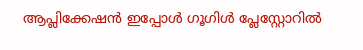ആപ്ലിക്കേഷൻ ഇപ്പോൾ ഗൂഗിൾ പ്ലേസ്റ്റോറിൽ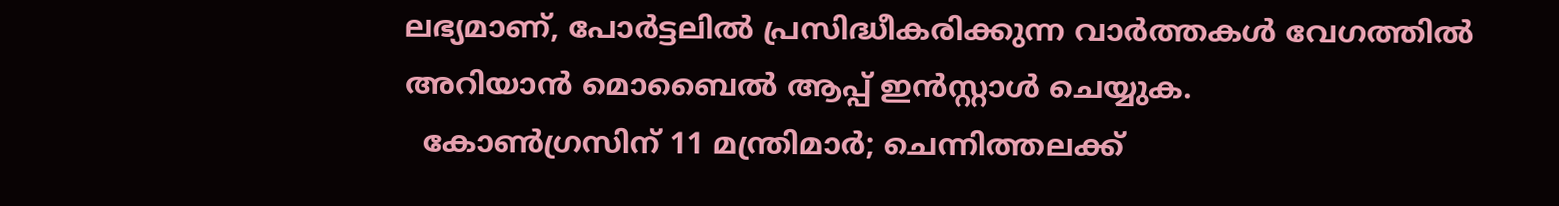ലഭ്യമാണ്, പോർട്ടലിൽ പ്രസിദ്ധീകരിക്കുന്ന വാർത്തകൾ വേഗത്തിൽ അറിയാൻ മൊബൈൽ ആപ്പ് ഇൻസ്റ്റാൾ ചെയ്യുക.
  കോണ്‍ഗ്രസിന് 11 മന്ത്രിമാര്‍; ചെന്നിത്തലക്ക്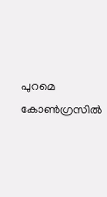പുറമെ കോൺഗ്രസിൽ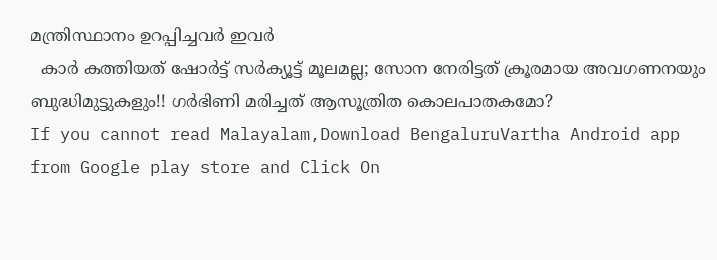മന്ത്രിസ്ഥാനം ഉറപ്പിച്ചവർ ഇവർ
  കാർ കത്തിയത് ഷോർട്ട് സർക്യൂട്ട് മൂലമല്ല; സോന നേരിട്ടത് ക്രൂരമായ അവഗണനയും ബുദ്ധിമുട്ടുകളും!! ഗർഭിണി മരിച്ചത് ആസൂത്രിത കൊലപാതകമോ?
If you cannot read Malayalam,Download BengaluruVartha Android app from Google play store and Click On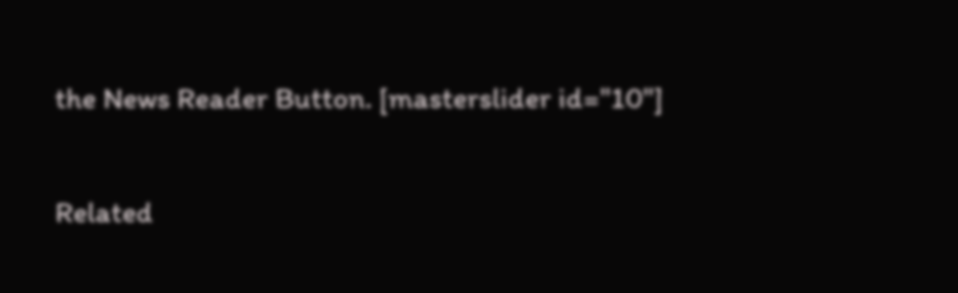the News Reader Button. [masterslider id="10"]

Related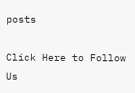posts

Click Here to Follow Us